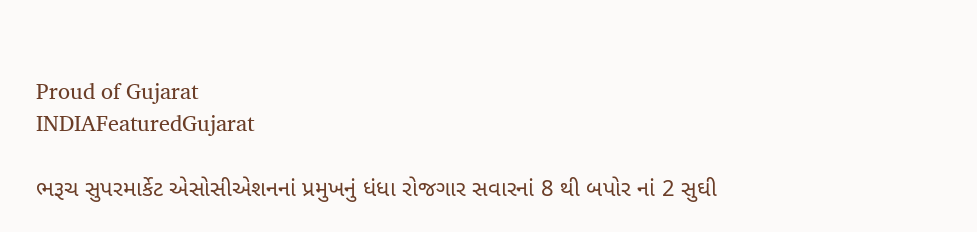Proud of Gujarat
INDIAFeaturedGujarat

ભરૂચ સુપરમાર્કેટ એસોસીએશનનાં પ્રમુખનું ધંધા રોજગાર સવારનાં 8 થી બપોર નાં 2 સુઘી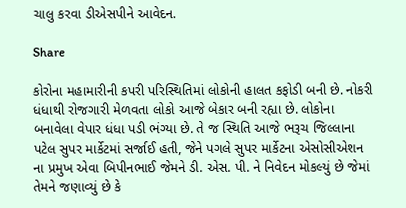ચાલુ કરવા ડીએસપીને આવેદન.

Share

કોરોના મહામારીની કપરી પરિસ્થિતિમાં લોકોની હાલત કફોડી બની છે. નોકરી ધંધાથી રોજગારી મેળવતા લોકો આજે બેકાર બની રહ્યા છે. લોકોના બનાવેલા વેપાર ધંધા પડી ભંગ્યા છે. તે જ સ્થિતિ આજે ભરૂચ જિલ્લાના પટેલ સુપર માર્કેટમાં સર્જાઈ હતી, જેને પગલે સુપર માર્કેટના એસોસીએશન ના પ્રમુખ એવા બિપીનભાઈ જેમને ડી. એસ. પી. ને નિવેદન મોકલ્યું છે જેમાં તેમને જણાવ્યું છે કે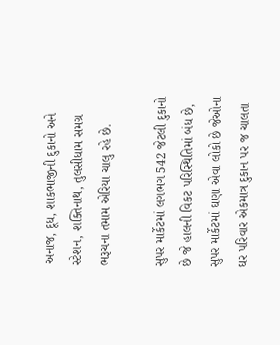અનાજ, દૂધ, શાકભાજીની દુકાનો અને સ્ટેશન, શક્તિનાથ, તુલસીધામ સમગ્ર ભરૂચના તમામ એરિયા ચાલુ રહે છે.

સુપર માર્કેટમાં લગભગ 542 જેટલી દુકાનો છે જે હાલની વિકટ પરિસ્થિતિમાં બંધ છે, સુપર માર્કેટમાં ઘણા એવા લોકો છે જેઓના ઘર પરિવાર એકમાત્ર દુકાન પર જ ચાલતા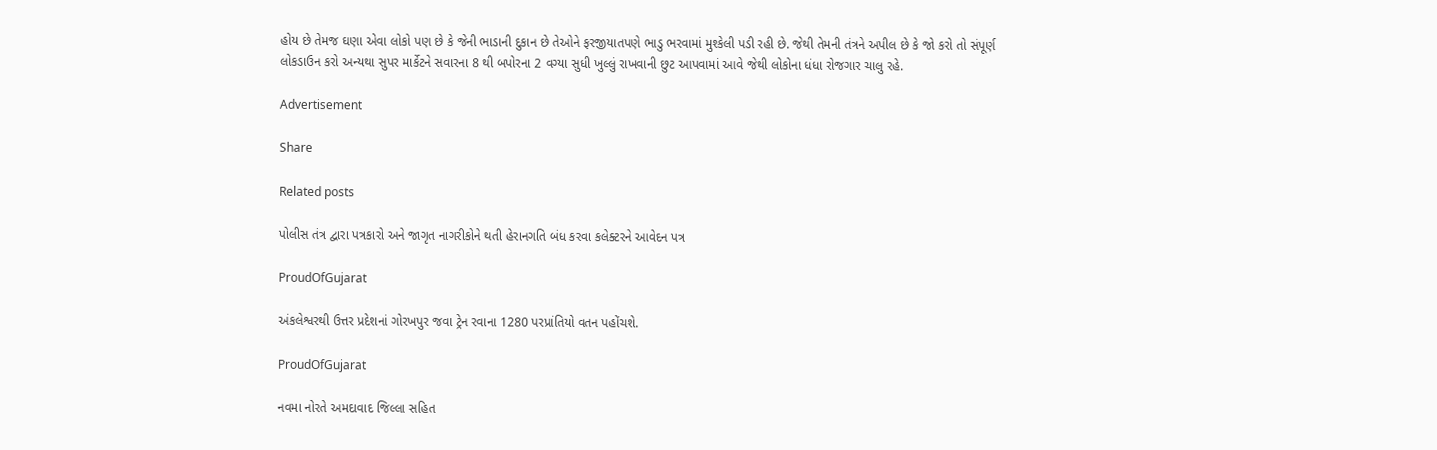હોય છે તેમજ ઘણા એવા લોકો પણ છે કે જેની ભાડાની દુકાન છે તેઓને ફરજીયાતપણે ભાડુ ભરવામાં મુશ્કેલી પડી રહી છે. જેથી તેમની તંત્રને અપીલ છે કે જો કરો તો સંપૂર્ણ લોકડાઉન કરો અન્યથા સુપર માર્કેટને સવારના 8 થી બપોરના 2 વગ્યા સુધી ખુલ્લું રાખવાની છુટ આપવામાં આવે જેથી લોકોના ધંધા રોજગાર ચાલુ રહે.

Advertisement

Share

Related posts

પોલીસ તંત્ર દ્વારા પત્રકારો અને જાગૃત નાગરીકોને થતી હેરાનગતિ બંધ કરવા કલેક્ટરને આવેદન પત્ર

ProudOfGujarat

અંકલેશ્વરથી ઉત્તર પ્રદેશનાં ગોરખપુર જવા ટ્રેન રવાના 1280 પરપ્રાંતિયો વતન પહોંચશે.

ProudOfGujarat

નવમા નોરતે અમદાવાદ જિલ્લા સહિત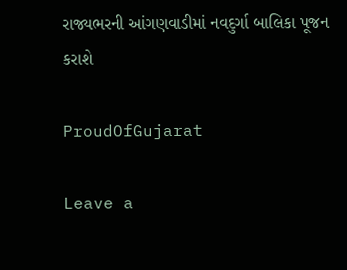રાજ્યભરની આંગણવાડીમાં નવદુર્ગા બાલિકા પૂજન કરાશે

ProudOfGujarat

Leave a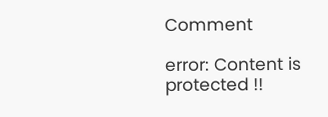Comment

error: Content is protected !!